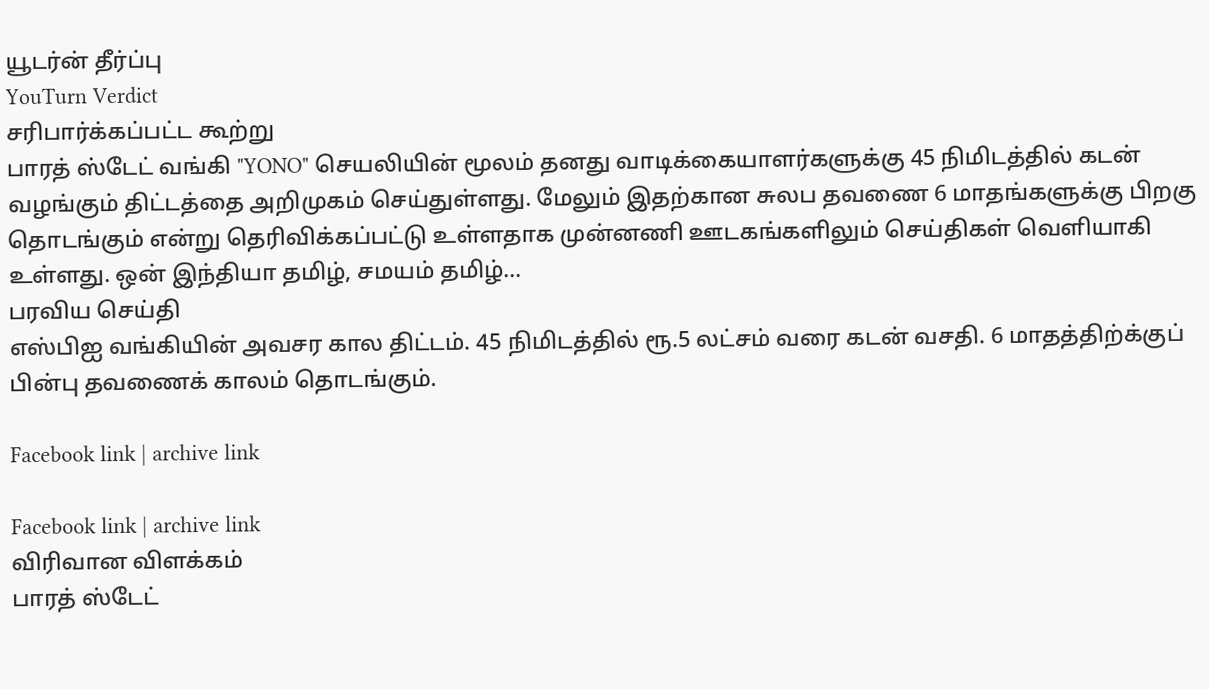யூடர்ன் தீர்ப்பு
YouTurn Verdict
சரிபார்க்கப்பட்ட கூற்று
பாரத் ஸ்டேட் வங்கி "YONO" செயலியின் மூலம் தனது வாடிக்கையாளர்களுக்கு 45 நிமிடத்தில் கடன் வழங்கும் திட்டத்தை அறிமுகம் செய்துள்ளது. மேலும் இதற்கான சுலப தவணை 6 மாதங்களுக்கு பிறகு தொடங்கும் என்று தெரிவிக்கப்பட்டு உள்ளதாக முன்னணி ஊடகங்களிலும் செய்திகள் வெளியாகி உள்ளது. ஒன் இந்தியா தமிழ், சமயம் தமிழ்...
பரவிய செய்தி
எஸ்பிஐ வங்கியின் அவசர கால திட்டம். 45 நிமிடத்தில் ரூ.5 லட்சம் வரை கடன் வசதி. 6 மாதத்திற்க்குப் பின்பு தவணைக் காலம் தொடங்கும்.

Facebook link | archive link

Facebook link | archive link
விரிவான விளக்கம்
பாரத் ஸ்டேட்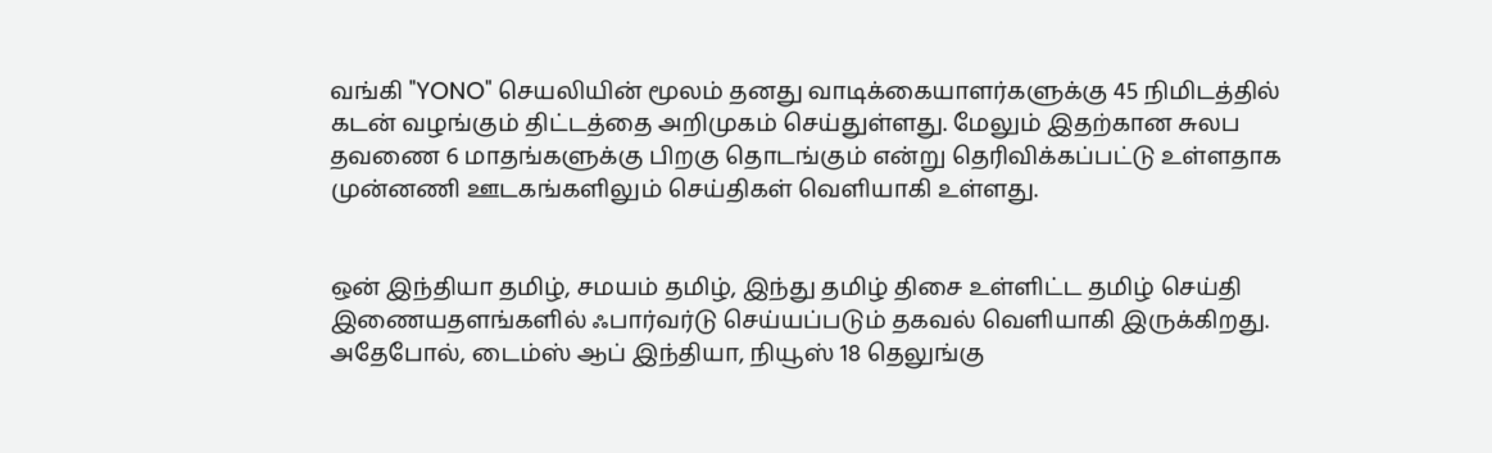வங்கி "YONO" செயலியின் மூலம் தனது வாடிக்கையாளர்களுக்கு 45 நிமிடத்தில் கடன் வழங்கும் திட்டத்தை அறிமுகம் செய்துள்ளது. மேலும் இதற்கான சுலப தவணை 6 மாதங்களுக்கு பிறகு தொடங்கும் என்று தெரிவிக்கப்பட்டு உள்ளதாக முன்னணி ஊடகங்களிலும் செய்திகள் வெளியாகி உள்ளது.


ஒன் இந்தியா தமிழ், சமயம் தமிழ், இந்து தமிழ் திசை உள்ளிட்ட தமிழ் செய்தி இணையதளங்களில் ஃபார்வர்டு செய்யப்படும் தகவல் வெளியாகி இருக்கிறது. அதேபோல், டைம்ஸ் ஆப் இந்தியா, நியூஸ் 18 தெலுங்கு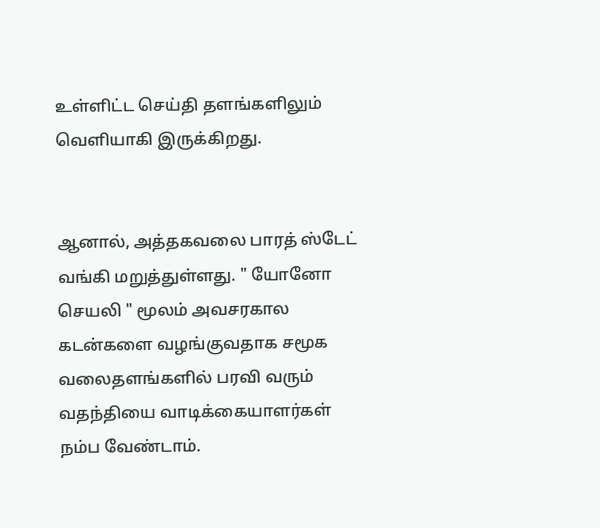உள்ளிட்ட செய்தி தளங்களிலும் வெளியாகி இருக்கிறது.


ஆனால், அத்தகவலை பாரத் ஸ்டேட் வங்கி மறுத்துள்ளது. " யோனோ செயலி " மூலம் அவசரகால கடன்களை வழங்குவதாக சமூக வலைதளங்களில் பரவி வரும் வதந்தியை வாடிக்கையாளர்கள் நம்ப வேண்டாம்.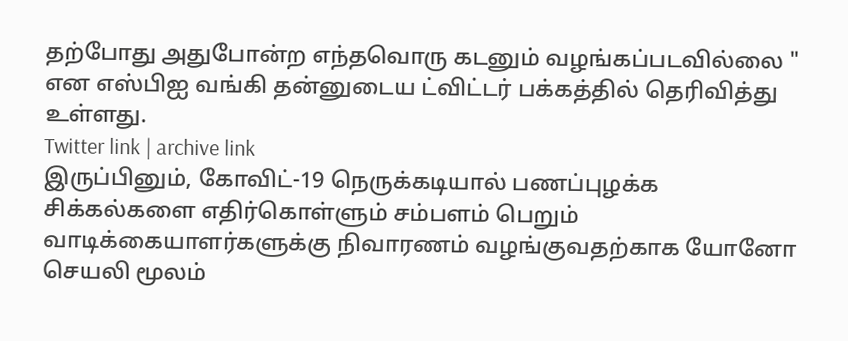தற்போது அதுபோன்ற எந்தவொரு கடனும் வழங்கப்படவில்லை " என எஸ்பிஐ வங்கி தன்னுடைய ட்விட்டர் பக்கத்தில் தெரிவித்து உள்ளது.
Twitter link | archive link
இருப்பினும், கோவிட்-19 நெருக்கடியால் பணப்புழக்க சிக்கல்களை எதிர்கொள்ளும் சம்பளம் பெறும் வாடிக்கையாளர்களுக்கு நிவாரணம் வழங்குவதற்காக யோனோ செயலி மூலம்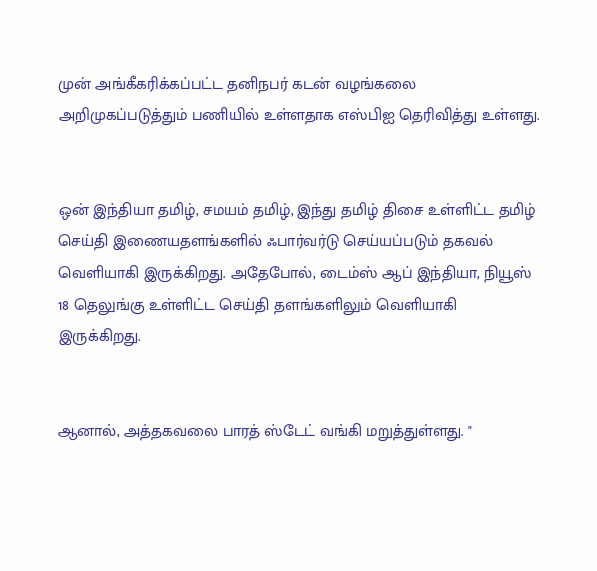முன் அங்கீகரிக்கப்பட்ட தனிநபர் கடன் வழங்கலை அறிமுகப்படுத்தும் பணியில் உள்ளதாக எஸ்பிஐ தெரிவித்து உள்ளது.


ஒன் இந்தியா தமிழ், சமயம் தமிழ், இந்து தமிழ் திசை உள்ளிட்ட தமிழ் செய்தி இணையதளங்களில் ஃபார்வர்டு செய்யப்படும் தகவல் வெளியாகி இருக்கிறது. அதேபோல், டைம்ஸ் ஆப் இந்தியா, நியூஸ் 18 தெலுங்கு உள்ளிட்ட செய்தி தளங்களிலும் வெளியாகி இருக்கிறது.


ஆனால், அத்தகவலை பாரத் ஸ்டேட் வங்கி மறுத்துள்ளது. "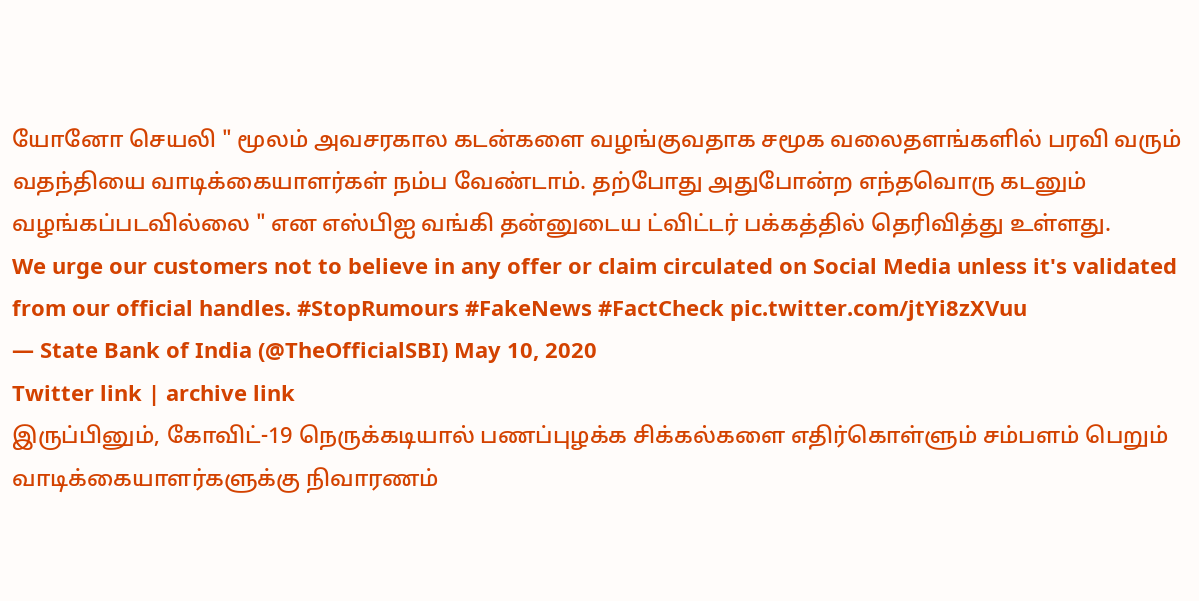யோனோ செயலி " மூலம் அவசரகால கடன்களை வழங்குவதாக சமூக வலைதளங்களில் பரவி வரும் வதந்தியை வாடிக்கையாளர்கள் நம்ப வேண்டாம். தற்போது அதுபோன்ற எந்தவொரு கடனும் வழங்கப்படவில்லை " என எஸ்பிஐ வங்கி தன்னுடைய ட்விட்டர் பக்கத்தில் தெரிவித்து உள்ளது.
We urge our customers not to believe in any offer or claim circulated on Social Media unless it's validated from our official handles. #StopRumours #FakeNews #FactCheck pic.twitter.com/jtYi8zXVuu
— State Bank of India (@TheOfficialSBI) May 10, 2020
Twitter link | archive link
இருப்பினும், கோவிட்-19 நெருக்கடியால் பணப்புழக்க சிக்கல்களை எதிர்கொள்ளும் சம்பளம் பெறும் வாடிக்கையாளர்களுக்கு நிவாரணம்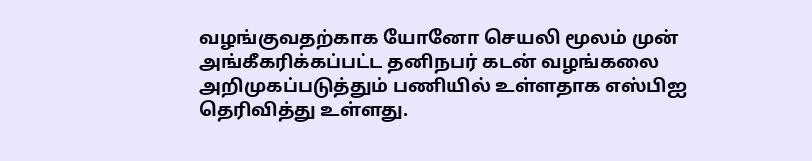வழங்குவதற்காக யோனோ செயலி மூலம் முன் அங்கீகரிக்கப்பட்ட தனிநபர் கடன் வழங்கலை அறிமுகப்படுத்தும் பணியில் உள்ளதாக எஸ்பிஐ தெரிவித்து உள்ளது.